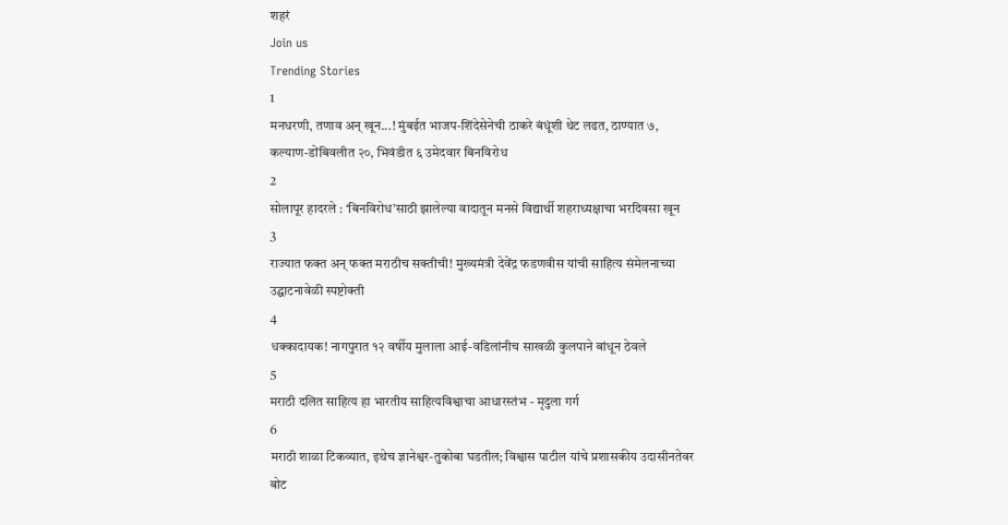शहरं
Join us
Trending Stories
1
मनधरणी, तणाव अन् खून...! मुंबईत भाजप-शिंदेसेनेची ठाकरे बंधूंशी थेट लढत, ठाण्यात ७, कल्याण-डोंबिवलीत २०, भिवंडीत ६ उमेदवार बिनविरोध
2
सोलापूर हादरले : ‘बिनविरोध’साठी झालेल्या वादातून मनसे विद्यार्थी शहराध्यक्षाचा भरदिवसा खून
3
राज्यात फक्त अन् फक्त मराठीच सक्तीची! मुख्यमंत्री देवेंद्र फडणवीस यांची साहित्य संमेलनाच्या उद्घाटनावेळी स्पष्टोक्ती
4
धक्कादायक! नागपुरात १२ वर्षीय मुलाला आई-वडिलांनीच साखळी कुलपाने बांधून ठेवले
5
मराठी दलित साहित्य हा भारतीय साहित्यविश्वाचा आधारस्तंभ - मृदुला गर्ग
6
मराठी शाळा टिकव्यात, इथेच ज्ञानेश्वर-तुकोबा घडतील; विश्वास पाटील यांचे प्रशासकीय उदासीनतेवर बोट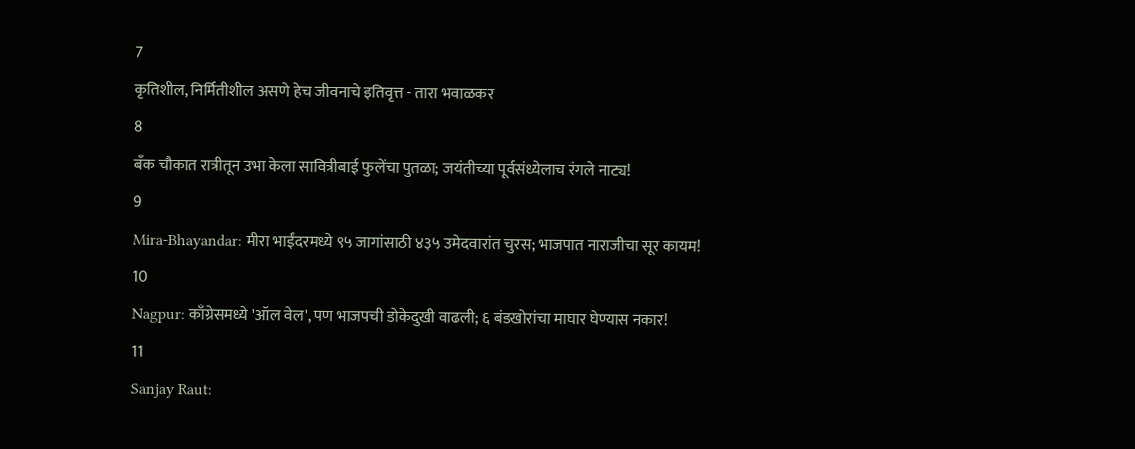7
कृतिशील, निर्मितीशील असणे हेच जीवनाचे इतिवृत्त - तारा भवाळकर
8
बँक चौकात रात्रीतून उभा केला सावित्रीबाई फुलेंचा पुतळा; जयंतीच्या पूर्वसंध्येलाच रंगले नाट्य!
9
Mira-Bhayandar: मीरा भाईंदरमध्ये ९५ जागांसाठी ४३५ उमेदवारांत चुरस; भाजपात नाराजीचा सूर कायम!
10
Nagpur: काँग्रेसमध्ये 'ऑल वेल', पण भाजपची डोकेदुखी वाढली; ६ बंडखोरांचा माघार घेण्यास नकार!
11
Sanjay Raut: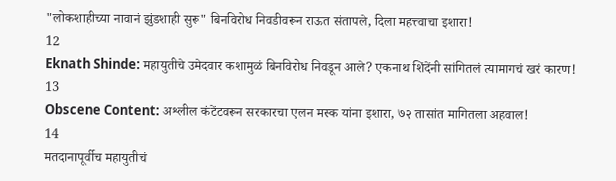"लोकशाहीच्या नावानं झुंडशाही सुरू" बिनविरोध निवडीवरून राऊत संतापले, दिला महत्त्वाचा इशारा!
12
Eknath Shinde: महायुतीचे उमेदवार कशामुळं बिनविरोध निवडून आले? एकनाथ शिंदेंनी सांगितलं त्यामागचं खरं कारण!
13
Obscene Content: अश्लील कंटेंटवरून सरकारचा एलन मस्क यांना इशारा, ७२ तासांत मागितला अहवाल!
14
मतदानापूर्वीच महायुतीचं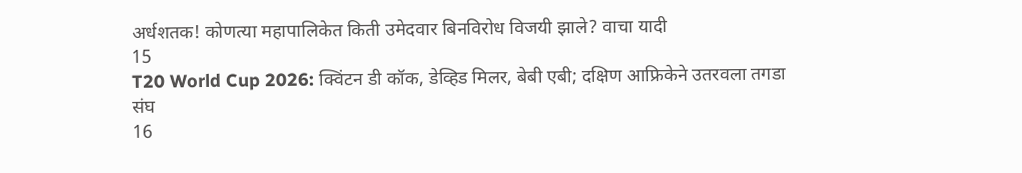अर्धशतक! कोणत्या महापालिकेत किती उमेदवार बिनविरोध विजयी झाले? वाचा यादी
15
T20 World Cup 2026: क्विंटन डी कॉक, डेव्हिड मिलर, बेबी एबी; दक्षिण आफ्रिकेने उतरवला तगडा संघ
16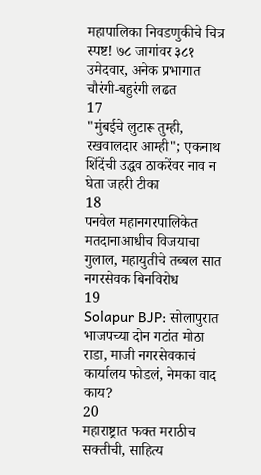महापालिका निवडणुकीचे चित्र स्पष्ट! ७८ जागांवर ३८१ उमेदवार, अनेक प्रभागात चौरंगी-बहुरंगी लढत
17
"मुंबईचे लुटारू तुम्ही, रखवालदार आम्ही"; एकनाथ शिंदेंची उद्धव ठाकरेंवर नाव न घेता जहरी टीका
18
पनवेल महानगरपालिकेत मतदानाआधीच विजयाचा गुलाल, महायुतीचे तब्बल सात नगरसेवक बिनविरोध
19
Solapur BJP: सोलापुरात भाजपच्या दोन गटांत मोठा राडा, माजी नगरसेवकाचं कार्यालय फोडलं, नेमका वाद काय?
20
महाराष्ट्रात फक्त मराठीच सक्तीची, साहित्य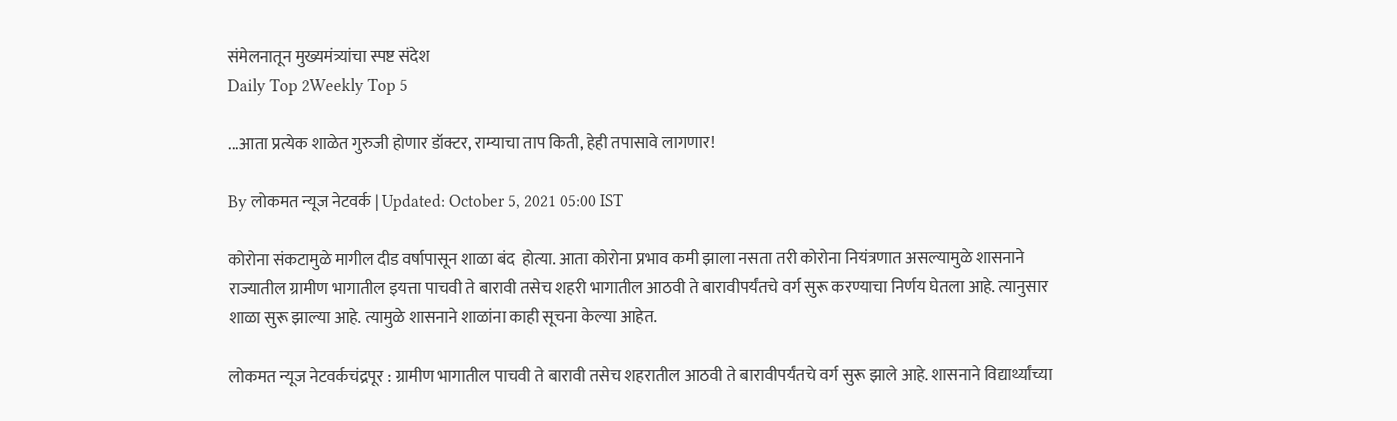संमेलनातून मुख्यमंत्र्यांचा स्पष्ट संदेश
Daily Top 2Weekly Top 5

...आता प्रत्येक शाळेत गुरुजी होणार डॉक्टर, राम्याचा ताप किती, हेही तपासावे लागणार!

By लोकमत न्यूज नेटवर्क | Updated: October 5, 2021 05:00 IST

कोरोना संकटामुळे मागील दीड वर्षापासून शाळा बंद  होत्या. आता कोरोना प्रभाव कमी झाला नसता तरी कोरोना नियंत्रणात असल्यामुळे शासनाने राज्यातील ग्रामीण भागातील इयत्ता पाचवी ते बारावी तसेच शहरी भागातील आठवी ते बारावीपर्यंतचे वर्ग सुरू करण्याचा निर्णय घेतला आहे. त्यानुसार शाळा सुरू झाल्या आहे. त्यामुळे शासनाने शाळांना काही सूचना केल्या आहेत.

लोकमत न्यूज नेटवर्कचंद्रपूर : ग्रामीण भागातील पाचवी ते बारावी तसेच शहरातील आठवी ते बारावीपर्यंतचे वर्ग सुरू झाले आहे. शासनाने विद्यार्थ्यांच्या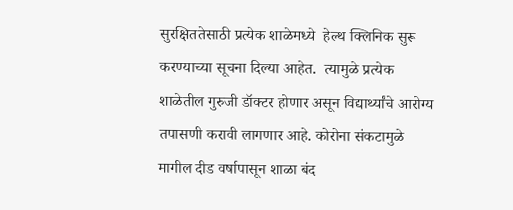सुरक्षिततेसाठी प्रत्येक शाळेमध्ये  हेल्थ क्लिनिक सुरू करण्याच्या सूचना दिल्या आहेत.  त्यामुळे प्रत्येक शाळेतील गुरुजी डॉक्टर होणार असून विद्यार्थ्यांचे आरोग्य तपासणी करावी लागणार आहे. कोरोना संकटामुळे मागील दीड वर्षापासून शाळा बंद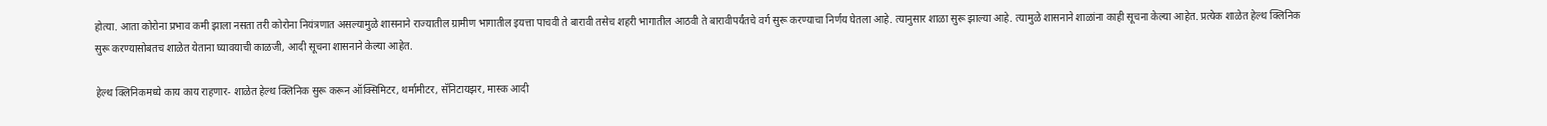होत्या. आता कोरोना प्रभाव कमी झाला नसता तरी कोरोना नियंत्रणात असल्यामुळे शासनाने राज्यातील ग्रामीण भागातील इयत्ता पाचवी ते बारावी तसेच शहरी भागातील आठवी ते बारावीपर्यंतचे वर्ग सुरू करण्याचा निर्णय घेतला आहे. त्यानुसार शाळा सुरू झाल्या आहे. त्यामुळे शासनाने शाळांना काही सूचना केल्या आहेत. प्रत्येक शाळेत हेल्थ क्लिनिक सुरू करण्यासोबतच शाळेत येताना घ्यावयाची काळजी, आदी सूचना शासनाने केल्या आहेत.

हेल्थ क्लिनिकमध्ये काय काय राहणार- शाळेत हेल्थ क्लिनिक सुरू करून ऑक्सिमिटर, थर्मामीटर, सॅनिटायझर, मास्क आदी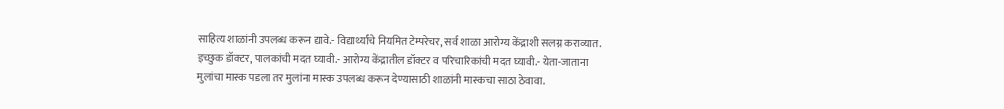साहित्य शाळांनी उपलब्ध करून द्यावे.- विद्यार्थ्यांचे नियमित टेम्परेचर, सर्व शाळा आरोग्य केंद्राशी सलग्न कराव्यात.   इच्छुक डॉक्टर, पालकांची मदत घ्यावी.- आरोग्य केंद्रातील डॉक्टर व परिचारिकांची मदत घ्यावी.- येता-जाताना मुलांचा मास्क पडला तर मुलांना मास्क उपलब्ध करून देण्यासाठी शाळांनी मास्कचा साठा ठेवावा.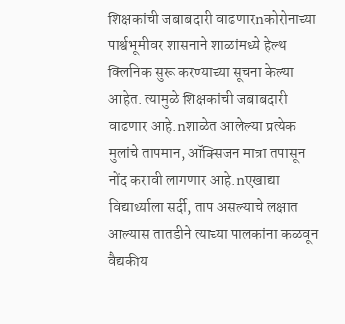शिक्षकांची जबाबदारी वाढणारnकोरोनाच्या पार्श्वभूमीवर शासनाने शाळांमध्ये हेल्थ क्लिनिक सुरू करण्याच्या सूचना केल्या आहेत. त्यामुळे शिक्षकांची जबाबदारी वाढणार आहे.nशाळेत आलेल्या प्रत्येक मुलांचे तापमान, ऑक्सिजन मात्रा तपासून नोंद करावी लागणार आहे.nएखाद्या विद्यार्थ्याला सर्दी, ताप असल्याचे लक्षात आल्यास तातडीने त्याच्या पालकांना कळवून वैद्यकीय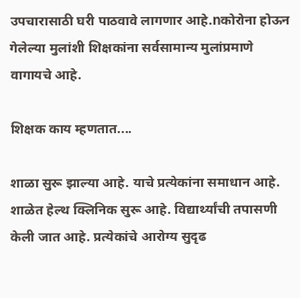उपचारासाठी घरी पाठवावे लागणार आहे.nकोरोना होऊन गेलेल्या मुलांशी शिक्षकांना सर्वसामान्य मुलांप्रमाणे वागायचे आहे.

शिक्षक काय म्हणतात....

शाळा सुरू झाल्या आहे. याचे प्रत्येकांना समाधान आहे. शाळेत हेल्थ क्लिनिक सुरू आहे. विद्यार्थ्यांची तपासणी केली जात आहे. प्रत्येकांचे आरोग्य सुदृढ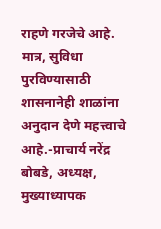राहणे गरजेचे आहे. मात्र, सुविधा पुरविण्यासाठी शासनानेही शाळांना अनुदान देणे महत्त्वाचे आहे.-प्राचार्य नरेंद्र बोबडे, अध्यक्ष, मुख्याध्यापक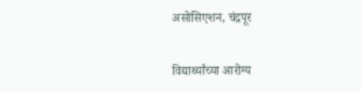असोसिएशन, चंद्रपूर

विद्यार्थ्यांच्या आरोग्य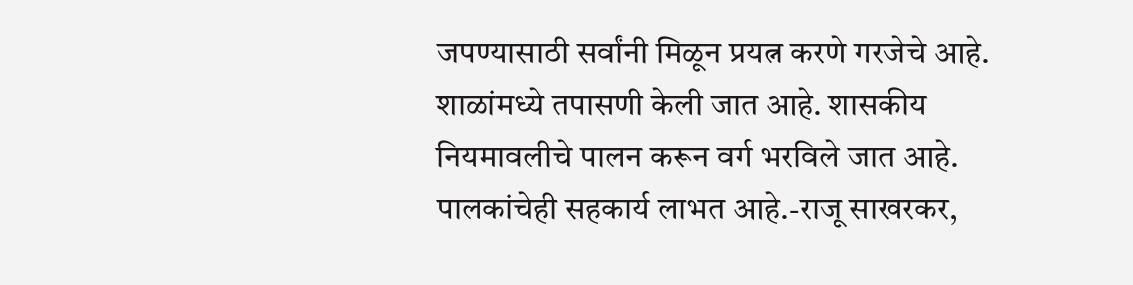जपण्यासाठी सर्वांनी मिळून प्रयत्न करणे गरजेचे आहे. शाळांमध्ये तपासणी केली जात आहे. शासकीय नियमावलीचे पालन करून वर्ग भरविले जात आहे. पालकांचेही सहकार्य लाभत आहे.-राजू साखरकर,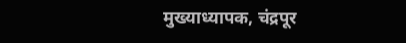मुख्याध्यापक, चंद्रपूर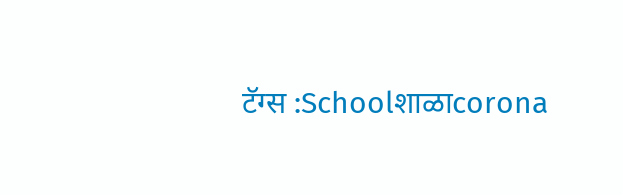टॅग्स :Schoolशाळाcorona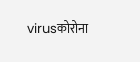virusकोरोना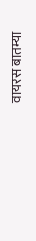वायरस बातम्या